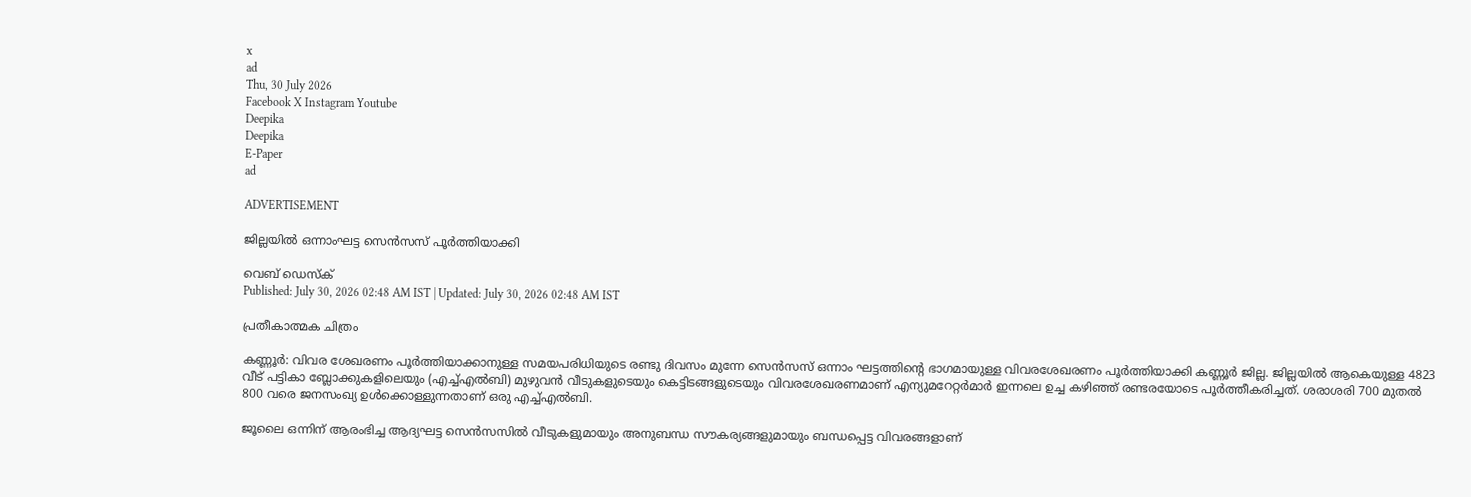x
ad
Thu, 30 July 2026
Facebook X Instagram Youtube
Deepika
Deepika
E-Paper
ad

ADVERTISEMENT

ജില്ലയിൽ ഒന്നാംഘട്ട സെൻസസ് പൂർത്തിയാക്കി

വെബ് ഡെസ്ക്
Published: July 30, 2026 02:48 AM IST | Updated: July 30, 2026 02:48 AM IST

പ്രതീകാത്മക ചിത്രം

കണ്ണൂർ: വിവര ശേഖരണം പൂർത്തിയാക്കാനുള്ള സമയപരിധിയുടെ രണ്ടു ദിവസം മുന്നേ സെൻസസ് ഒന്നാം ഘട്ടത്തിന്‍റെ ഭാഗമായുള്ള വിവരശേഖരണം പൂർത്തിയാക്കി കണ്ണൂർ ജില്ല. ജില്ലയില്‍ ആകെയുള്ള 4823 വീട് പട്ടികാ ബ്ലോക്കുകളിലെയും (എച്ച്എല്‍ബി) മുഴുവന്‍ വീടുകളുടെയും കെട്ടിടങ്ങളുടെയും വിവരശേഖരണമാണ് എന്യുമറേറ്റര്‍മാര്‍ ഇന്നലെ ഉച്ച കഴിഞ്ഞ് രണ്ടരയോടെ പൂർത്തീകരിച്ചത്. ശരാശരി 700 മുതല്‍ 800 വരെ ജനസംഖ്യ ഉള്‍ക്കൊള്ളുന്നതാണ് ഒരു എച്ച്എല്‍ബി.

ജൂലൈ ഒന്നിന് ആരംഭിച്ച ആദ്യഘട്ട സെന്‍സസില്‍ വീടുകളുമായും അനുബന്ധ സൗകര്യങ്ങളുമായും ബന്ധപ്പെട്ട വിവരങ്ങളാണ്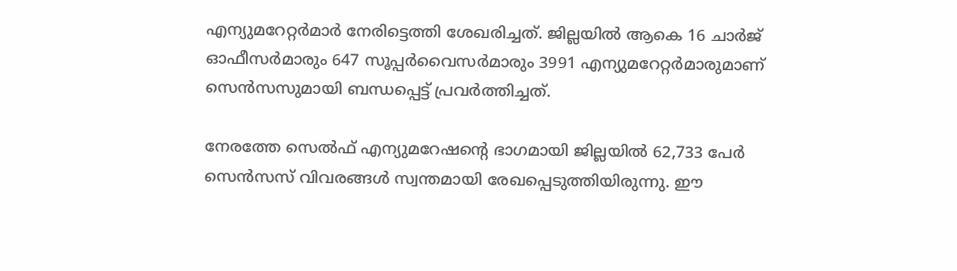എന്യുമറേറ്റര്‍മാര്‍ നേരിട്ടെത്തി ശേഖരിച്ചത്. ജില്ലയില്‍ ആകെ 16 ചാര്‍ജ് ഓഫീസര്‍മാരും 647 സൂപ്പര്‍വൈസര്‍മാരും 3991 എന്യുമറേറ്റര്‍മാരുമാണ് സെന്‍സസുമായി ബന്ധപ്പെട്ട് പ്രവർത്തിച്ചത്.

നേരത്തേ സെല്‍ഫ് എന്യുമറേഷന്‍റെ ഭാഗമായി ജില്ലയില്‍ 62,733 പേര്‍ സെന്‍സസ് വിവരങ്ങള്‍ സ്വന്തമായി രേഖപ്പെടുത്തിയിരുന്നു. ഈ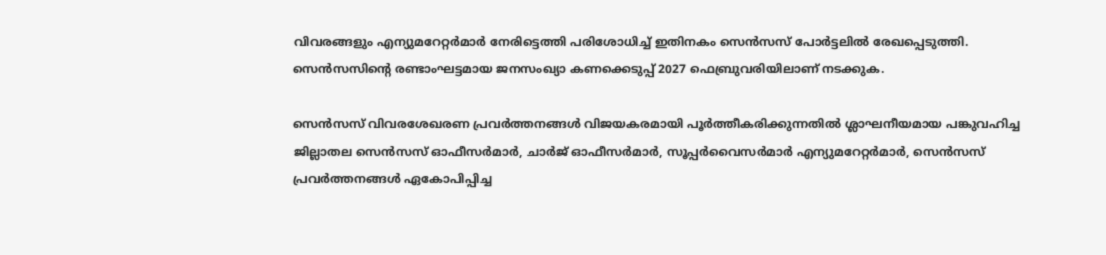വിവരങ്ങളും എന്യുമറേറ്റര്‍മാര്‍ നേരിട്ടെത്തി പരിശോധിച്ച് ഇതിനകം സെന്‍സസ് പോര്‍ട്ടലില്‍ രേഖപ്പെടുത്തി. സെന്‍സസിന്‍റെ രണ്ടാംഘട്ടമായ ജനസംഖ്യാ കണക്കെടുപ്പ് 2027 ഫെബ്രുവരിയിലാണ് നടക്കുക.

സെന്‍സസ് വിവരശേഖരണ പ്രവര്‍ത്തനങ്ങള്‍ വിജയകരമായി പൂര്‍ത്തീകരിക്കുന്നതില്‍ ശ്ലാഘനീയമായ പങ്കുവഹിച്ച ജില്ലാതല സെന്‍സസ് ഓഫീസര്‍മാര്‍, ചാര്‍ജ് ഓഫീസര്‍മാര്‍, സൂപ്പര്‍വൈസര്‍മാര്‍ എന്യുമറേറ്റര്‍മാര്‍, സെന്‍സസ് പ്രവര്‍ത്തനങ്ങള്‍ ഏകോപിപ്പിച്ച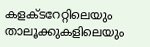കളക്ടറേറ്റിലെയും താലൂക്കുകളിലെയും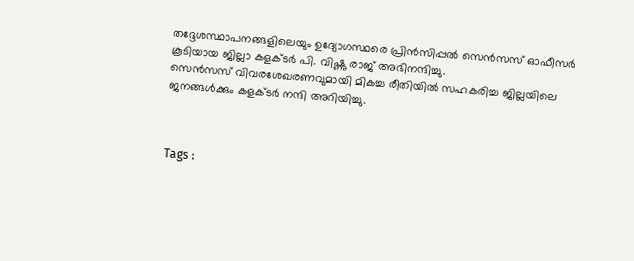തദ്ദേശസ്ഥാപനങ്ങളിലെയും ഉദ്യോഗസ്ഥരെ പ്രിൻസിപ്പൽ സെൻസസ് ഓഫീസർ കൂടിയായ ജില്ലാ കളക്ടർ പി. വിഷ്ണു രാജ് അഭിനന്ദിച്ചു.
സെന്‍സസ് വിവരശേഖരണവുമായി മികച്ച രീതിയില്‍ സഹകരിച്ച ജില്ലയിലെ ജനങ്ങള്‍ക്കും കളക്ടർ നന്ദി അറിയിച്ചു.



Tags :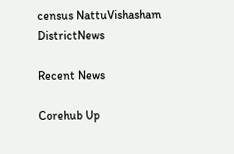census NattuVishasham DistrictNews

Recent News

Corehub Up